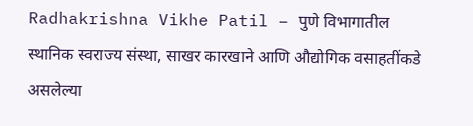Radhakrishna Vikhe Patil – पुणे विभागातील स्थानिक स्वराज्य संस्था, साखर कारखाने आणि औद्योगिक वसाहतींकडे असलेल्या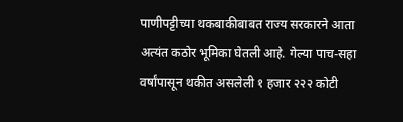पाणीपट्टीच्या थकबाकीबाबत राज्य सरकारने आता अत्यंत कठोर भूमिका घेतली आहे. गेल्या पाच-सहा वर्षांपासून थकीत असलेली १ हजार २२२ कोटी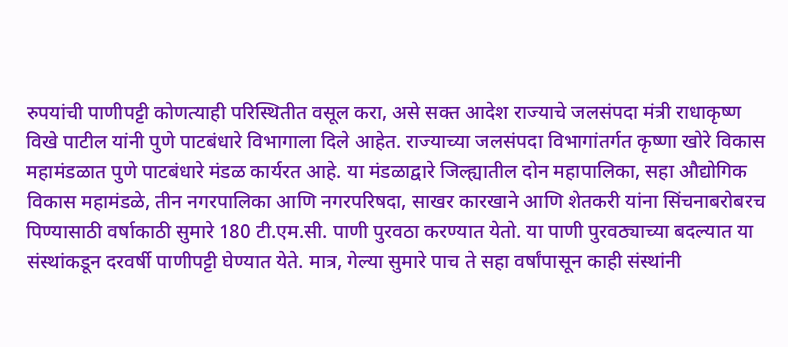रुपयांची पाणीपट्टी कोणत्याही परिस्थितीत वसूल करा, असे सक्त आदेश राज्याचे जलसंपदा मंत्री राधाकृष्ण विखे पाटील यांनी पुणे पाटबंधारे विभागाला दिले आहेत. राज्याच्या जलसंपदा विभागांतर्गत कृष्णा खोरे विकास महामंडळात पुणे पाटबंधारे मंडळ कार्यरत आहे. या मंडळाद्वारे जिल्ह्यातील दोन महापालिका, सहा औद्योगिक विकास महामंडळे, तीन नगरपालिका आणि नगरपरिषदा, साखर कारखाने आणि शेतकरी यांना सिंचनाबरोबरच पिण्यासाठी वर्षाकाठी सुमारे 180 टी.एम.सी. पाणी पुरवठा करण्यात येतो. या पाणी पुरवठ्याच्या बदल्यात या संस्थांकडून दरवर्षी पाणीपट्टी घेण्यात येते. मात्र, गेल्या सुमारे पाच ते सहा वर्षांपासून काही संस्थांनी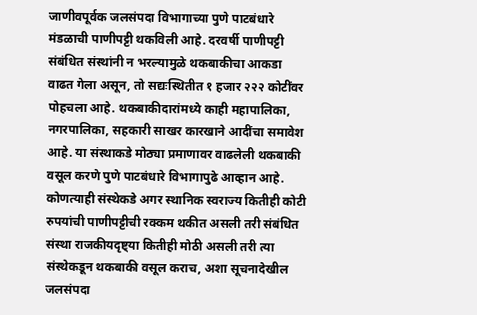जाणीवपूर्वक जलसंपदा विभागाच्या पुणे पाटबंधारे मंडळाची पाणीपट्टी थकविली आहे. दरवर्षी पाणीपट्टी संबंधित संस्थांनी न भरल्यामुळे थकबाकीचा आकडा वाढत गेला असून, तो सद्यःस्थितीत १ हजार २२२ कोटींवर पोहचला आहे. थकबाकीदारांमध्ये काही महापालिका, नगरपालिका, सहकारी साखर कारखाने आदींचा समावेश आहे. या संस्थाकडे मोठ्या प्रमाणावर वाढलेली थकबाकी वसूल करणे पुणे पाटबंधारे विभागापुढे आव्हान आहे. कोणत्याही संस्थेकडे अगर स्थानिक स्वराज्य कितीही कोटी रुपयांची पाणीपट्टीची रक्कम थकीत असली तरी संबंधित संस्था राजकीयदृष्ट्या कितीही मोठी असली तरी त्या संस्थेकडून थकबाकी वसूल कराच, अशा सूचनादेखील जलसंपदा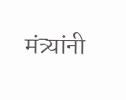मंत्र्यांनी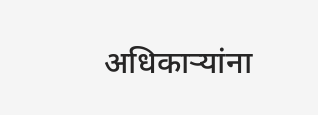अधिकाऱ्यांना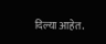दिल्या आहेत.